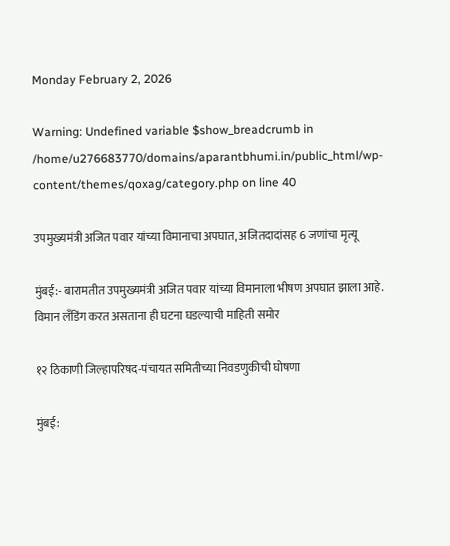Monday February 2, 2026

Warning: Undefined variable $show_breadcrumb in /home/u276683770/domains/aparantbhumi.in/public_html/wp-content/themes/qoxag/category.php on line 40

उपमुख्यमंत्री अजित पवार यांच्या विमानाचा अपघात, अजितदादांसह 6 जणांचा मृत्यू

मुंबई:- बारामतीत उपमुख्यमंत्री अजित पवार यांच्या विमानाला भीषण अपघात झाला आहे. विमान लँडिंग करत असताना ही घटना घडल्याची माहिती समोर

१२ ठिकाणी जिल्हापरिषद-पंचायत समितीच्या निवडणुकीची घोषणा

मुंबई: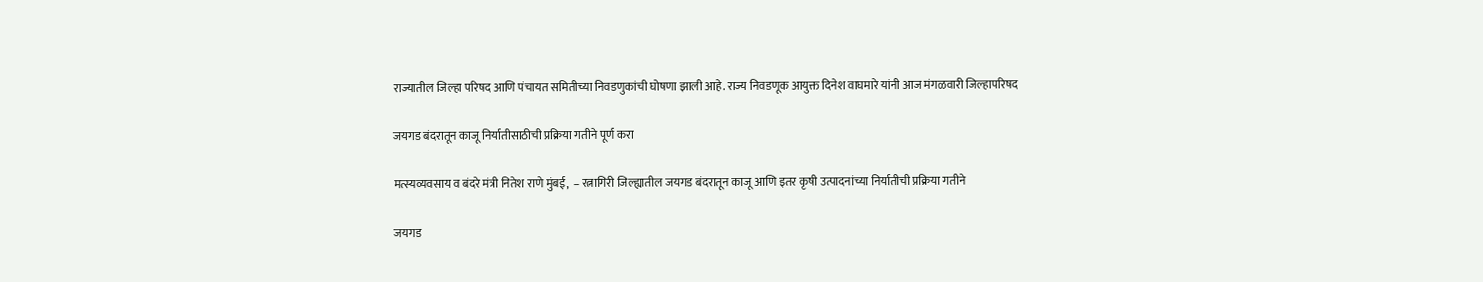राज्यातील जिल्हा परिषद आणि पंचायत समितीच्या निवडणुकांची घोषणा झाली आहे. राज्य निवडणूक आयुक्त दिनेश वाघमारे यांनी आज मंगळवारी जिल्हापरिषद

जयगड बंदरातून काजू निर्यातीसाठीची प्रक्रिया गतीने पूर्ण करा

मत्स्यव्यवसाय व बंदरे मंत्री नितेश राणे मुंबई,  – रत्नागिरी जिल्ह्यातील जयगड बंदरातून काजू आणि इतर कृषी उत्पादनांच्या निर्यातीची प्रक्रिया गतीने

जयगड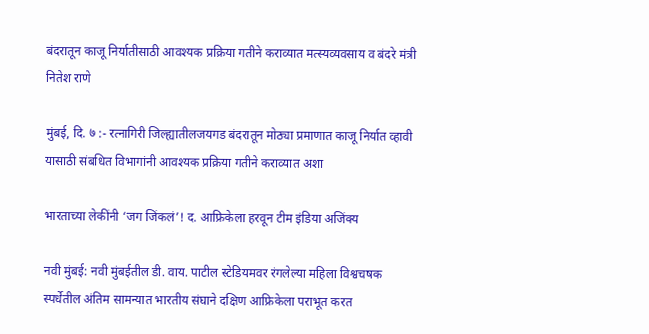बंदरातून काजू निर्यातीसाठी आवश्यक प्रक्रिया गतीने कराव्यात मत्स्यव्यवसाय व बंदरे मंत्री नितेश राणे

मुंबई, दि. ७ :- रत्नागिरी जिल्ह्यातीलजयगड बंदरातून मोठ्या प्रमाणात काजू निर्यात व्हावी यासाठी संबधित विभागांनी आवश्यक प्रक्रिया गतीने कराव्यात अशा

भारताच्या लेकींनी ‘जग जिंकलं’! द. आफ्रिकेला हरवून टीम इंडिया अजिंक्य

नवी मुंबई: नवी मुंबईतील डी. वाय. पाटील स्टेडियमवर रंगलेल्या महिला विश्वचषक स्पर्धेतील अंतिम सामन्यात भारतीय संघाने दक्षिण आफ्रिकेला पराभूत करत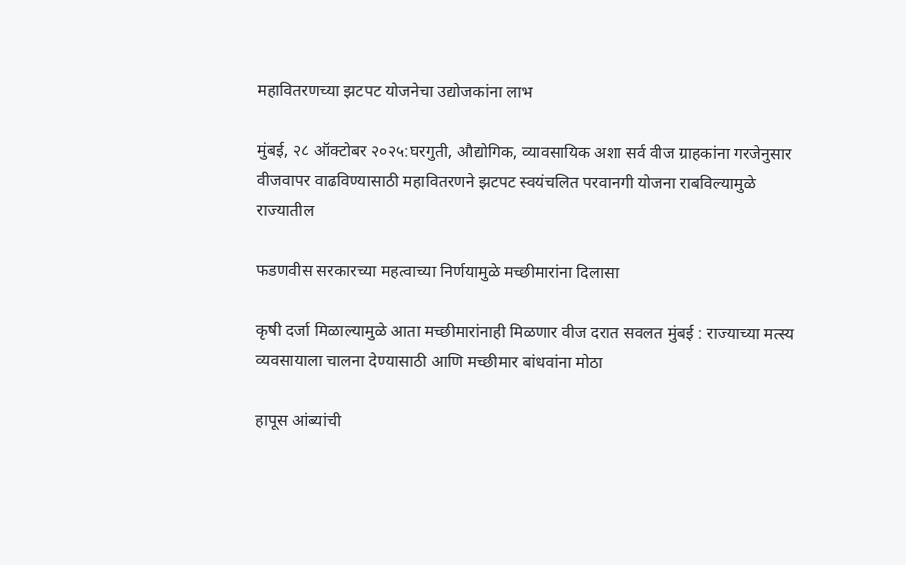महावितरणच्या झटपट योजनेचा उद्योजकांना लाभ

मुंबई, २८ ऑक्टोबर २०२५:घरगुती, औद्योगिक, व्यावसायिक अशा सर्व वीज ग्राहकांना गरजेनुसार वीजवापर वाढविण्यासाठी महावितरणने झटपट स्वयंचलित परवानगी योजना राबविल्यामुळे राज्यातील

फडणवीस सरकारच्या महत्वाच्या निर्णयामुळे मच्छीमारांना दिलासा

कृषी दर्जा मिळाल्यामुळे आता मच्छीमारांनाही मिळणार वीज दरात सवलत मुंबई : राज्याच्या मत्स्य व्यवसायाला चालना देण्यासाठी आणि मच्छीमार बांधवांना मोठा

हापूस आंब्यांची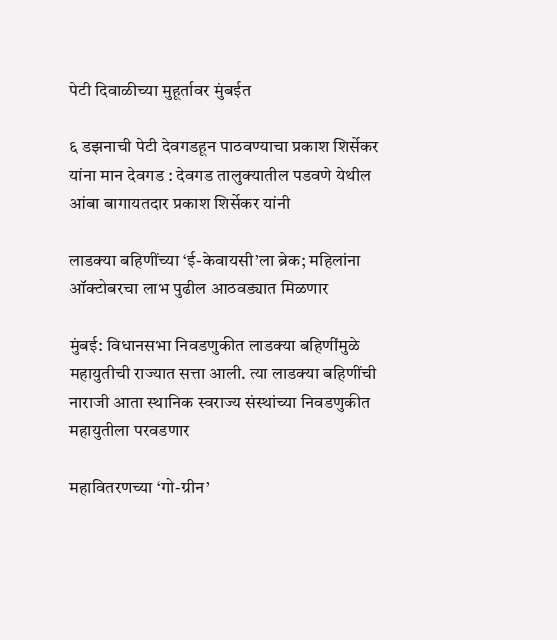पेटी दिवाळीच्या मुहूर्तावर मुंबईत

६ डझनाची पेटी देवगडहून पाठवण्याचा प्रकाश शिर्सेकर यांना मान देवगड : देवगड तालुक्यातील पडवणे येथील आंबा बागायतदार प्रकाश शिर्सेकर यांनी

लाडक्या बहिणींच्या ‘ई-केवायसी’ला ब्रेक; महिलांना ऑक्टोबरचा लाभ पुढील आठवड्यात मिळणार

मुंबई: विधानसभा निवडणुकीत लाडक्या बहिणींमुळे महायुतीची राज्यात सत्ता आली. त्या लाडक्या बहिणींची नाराजी आता स्थानिक स्वराज्य संस्थांच्या निवडणुकीत महायुतीला परवडणार

महावितरणच्या ‘गो-ग्रीन’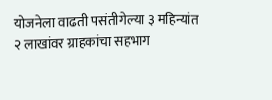योजनेला वाढती पसंतीगेल्या ३ महिन्यांत २ लाखांवर ग्राहकांचा सहभाग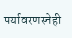पर्यावरणस्नेही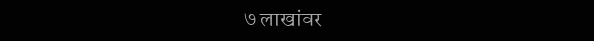७ लाखांवर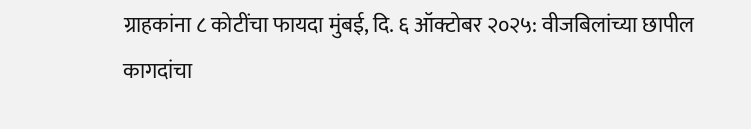ग्राहकांना ८ कोटींचा फायदा मुंबई, दि. ६ ऑक्टोबर २०२५: वीजबिलांच्या छापील कागदांचा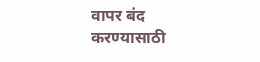वापर बंद करण्यासाठी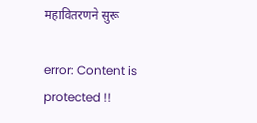महावितरणने सुरू

error: Content is protected !!